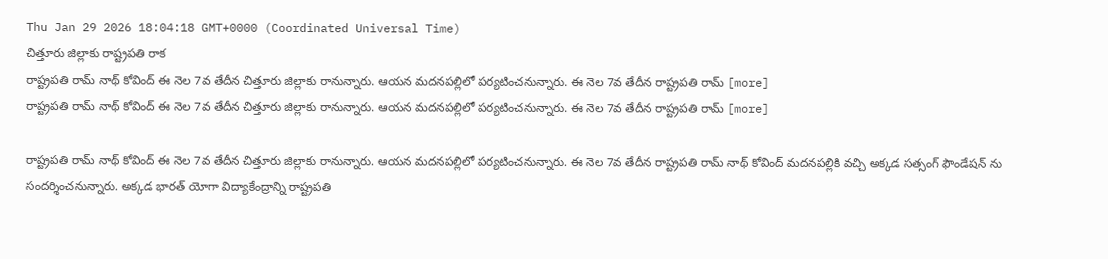Thu Jan 29 2026 18:04:18 GMT+0000 (Coordinated Universal Time)
చిత్తూరు జిల్లాకు రాష్ట్రపతి రాక
రాష్ట్రపతి రామ్ నాథ్ కోవింద్ ఈ నెల 7వ తేదీన చిత్తూరు జిల్లాకు రానున్నారు. ఆయన మదనపల్లిలో పర్యటించనున్నారు. ఈ నెల 7వ తేదీన రాష్ట్రపతి రామ్ [more]
రాష్ట్రపతి రామ్ నాథ్ కోవింద్ ఈ నెల 7వ తేదీన చిత్తూరు జిల్లాకు రానున్నారు. ఆయన మదనపల్లిలో పర్యటించనున్నారు. ఈ నెల 7వ తేదీన రాష్ట్రపతి రామ్ [more]

రాష్ట్రపతి రామ్ నాథ్ కోవింద్ ఈ నెల 7వ తేదీన చిత్తూరు జిల్లాకు రానున్నారు. ఆయన మదనపల్లిలో పర్యటించనున్నారు. ఈ నెల 7వ తేదీన రాష్ట్రపతి రామ్ నాథ్ కోవింద్ మదనపల్లికి వచ్చి అక్కడ సత్సంగ్ ఫౌండేషన్ ను సందర్శించనున్నారు. అక్కడ భారత్ యోగా విద్యాకేంద్రాన్ని రాష్ట్రపతి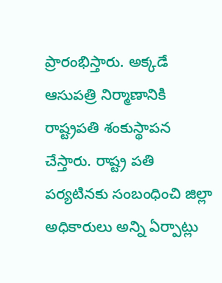ప్రారంభిస్తారు. అక్కడే ఆసుపత్రి నిర్మాణానికి రాష్ట్రపతి శంకుస్థాపన చేస్తారు. రాష్ట్ర పతి పర్యటినకు సంబంధించి జిల్లా అధికారులు అన్ని ఏర్పాట్లు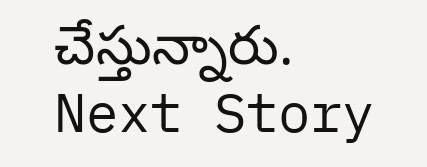చేస్తున్నారు.
Next Story